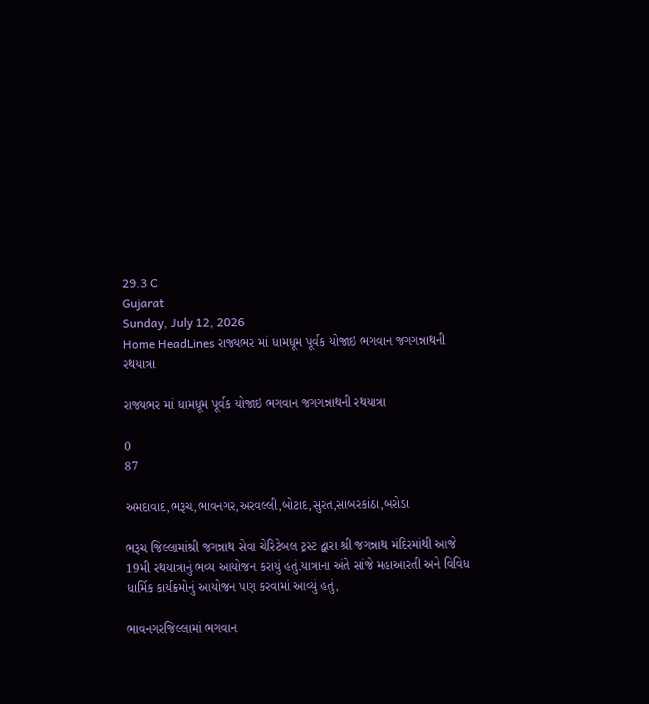29.3 C
Gujarat
Sunday, July 12, 2026
Home HeadLines રાજ્યભર માં ધામધૂમ પૂર્વક યોજાઇ ભગવાન જગગન્નાથની રથયાત્રા

રાજ્યભર માં ધામધૂમ પૂર્વક યોજાઇ ભગવાન જગગન્નાથની રથયાત્રા

0
87

અમદાવાદ,ભરૂચ,ભાવનગર,અરવલ્લી,બોટાદ,સુરત,સાબરકાંઠા,બરોડા

ભરૂચ જિલ્લામાંશ્રી જગન્નાથ સેવા ચેરિટેબલ ટ્રસ્ટ દ્વારા શ્રી જગન્નાથ મંદિરમાંથી આજે 19મી રથયાત્રાનું ભવ્ય આયોજન કરાયું હતું.યાત્રાના અંતે સાંજે મહાઆરતી અને વિવિધ ધાર્મિક કાર્યક્રમોનું આયોજન પણ કરવામાં આવ્યું હતું,

ભાવનગરજિલ્લામાં ભગવાન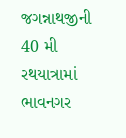જગન્નાથજીની 40 મી રથયાત્રામાં ભાવનગર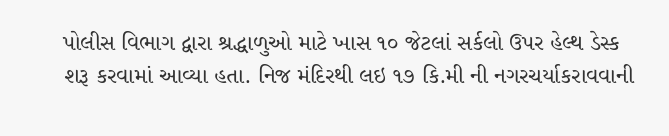પોલીસ વિભાગ દ્વારા શ્રદ્ધાળુઓ માટે ખાસ ૧૦ જેટલાં સર્કલો ઉપર હેલ્થ ડેસ્ક શરૂ કરવામાં આવ્યા હતા. નિજ મંદિરથી લઇ ૧૭ કિ.મી ની નગરચર્યાકરાવવાની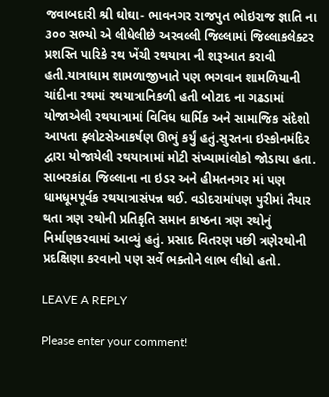જવાબદારી શ્રી ઘોઘા- ભાવનગર રાજપુત ભોઇરાજ જ્ઞાતિ ના ૩૦૦ સભ્યો એ લીધેલીછે અરવલ્લી જિલ્લામાં જિલ્લાકલેક્ટર પ્રશસ્તિ પારિકે રથ ખેંચી રથયાત્રા ની શરૂઆત કરાવી હતી.યાત્રાધામ શામળાજીખાતે પણ ભગવાન શામળિયાની ચાંદીના રથમાં રથયાત્રાનિકળી હતી બોટાદ ના ગઢડામાં યોજાએલી રથયાત્રામાં વિવિધ ધાર્મિક અને સામાજિક સંદેશો આપતા ફ્લોટસેઆકર્ષણ ઊભું કર્યું હતું.સુરતના ઇસ્કોનમંદિર દ્વારા યોજાયેલી રથયાત્રામાં મોટી સંખ્યામાંલોકો જોડાયા હતા. સાબરકાંઠા જિલ્લાના ના ઇડર અને હીમતનગર માં પણ ધામધૂમપૂર્વક રથયાત્રાસંપન્ન થઈ. વડોદરામાંપણ પુરીમાં તૈયાર થતા ત્રણ રથોની પ્રતિકૃતિ સમાન કાષ્ઠના ત્રણ રથોનું નિર્માણકરવામાં આવ્યું હતું. પ્રસાદ વિતરણ પછી ત્રણેરથોની પ્રદક્ષિણા કરવાનો પણ સર્વે ભક્તોને લાભ લીધો હતો.

LEAVE A REPLY

Please enter your comment!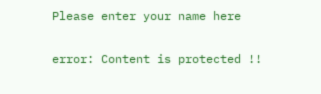Please enter your name here

error: Content is protected !!